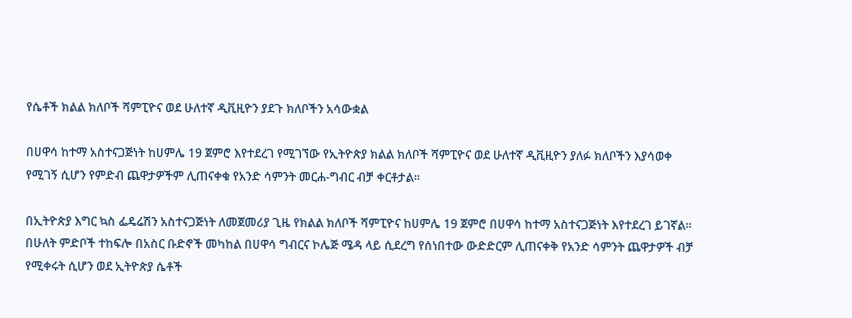የሴቶች ክልል ክለቦች ሻምፒዮና ወደ ሁለተኛ ዲቪዚዮን ያደጉ ክለቦችን አሳውቋል

በሀዋሳ ከተማ አስተናጋጅነት ከሀምሌ 19 ጀምሮ እየተደረገ የሚገኘው የኢትዮጵያ ክልል ክለቦች ሻምፒዮና ወደ ሁለተኛ ዲቪዚዮን ያለፉ ክለቦችን እያሳወቀ የሚገኝ ሲሆን የምድብ ጨዋታዎችም ሊጠናቀቁ የአንድ ሳምንት መርሐ-ግብር ብቻ ቀርቶታል፡፡

በኢትዮጵያ እግር ኳስ ፌዴሬሽን አስተናጋጅነት ለመጀመሪያ ጊዜ የክልል ክለቦች ሻምፒዮና ከሀምሌ 19 ጀምሮ በሀዋሳ ከተማ አስተናጋጅነት እየተደረገ ይገኛል፡፡ በሁለት ምድቦች ተከፍሎ በአስር ቡድኖች መካከል በሀዋሳ ግብርና ኮሌጅ ሜዳ ላይ ሲደረግ የሰነበተው ውድድርም ሊጠናቀቅ የአንድ ሳምንት ጨዋታዎች ብቻ የሚቀሩት ሲሆን ወደ ኢትዮጵያ ሴቶች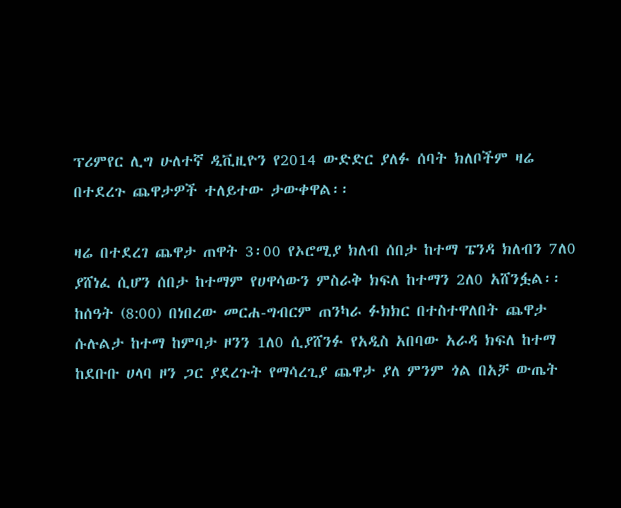ፕሪምየር ሊግ ሁለተኛ ዲቪዚዮን የ2014 ውድድር ያለፉ ሰባት ክለቦችም ዛሬ በተደረጉ ጨዋታዎች ተለይተው ታውቀዋል፡፡

ዛሬ በተደረገ ጨዋታ ጠዋት 3፡00 የኦሮሚያ ክለብ ሰበታ ከተማ ፔንዳ ክለብን 7ለ0 ያሸነፈ ሲሆን ሰበታ ከተማም የሀዋሳውን ምስራቅ ክፍለ ከተማን 2ለ0 አሸንፏል፡፡ ከሰዓት (8:00) በነበረው መርሐ-ግብርም ጠንካራ ፉክክር በተስተዋለበት ጨዋታ ሱሉልታ ከተማ ከምባታ ዞንን 1ለ0 ሲያሸንፉ የአዲስ አበባው አራዳ ክፍለ ከተማ ከደቡቡ ሀላባ ዞን ጋር ያደረጉት የማሳረጊያ ጨዋታ ያለ ምንም ጎል በአቻ ውጤት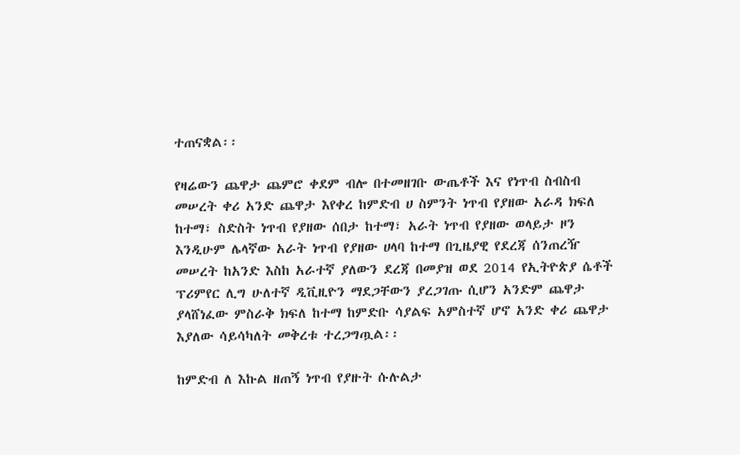ተጠናቋል፡፡

የዛሬውን ጨዋታ ጨምሮ ቀደም ብሎ በተመዘገቡ ውጤቶች እና የነጥብ ስብስብ መሠረት ቀሪ አንድ ጨዋታ እየቀረ ከምድብ ሀ ስምንት ነጥብ የያዘው አራዳ ክፍለ ከተማ፣ ስድስት ነጥብ የያዘው ሰበታ ከተማ፣ አራት ነጥብ የያዘው ወላይታ ዞን እንዲሁም ሌላኛው አራት ነጥብ የያዘው ሀላባ ከተማ በጊዜያዊ የደረጃ ሰንጠረዥ መሠረት ከአንድ እስከ አራተኛ ያለውን ደረጃ በመያዝ ወደ 2014 የኢትዮጵያ ሴቶች ፕሪምየር ሊግ ሁለተኛ ዲቪዚዮን ማደጋቸውን ያረጋገጡ ሲሆን አንድም ጨዋታ ያላሸነፈው ምስራቅ ክፍለ ከተማ ከምድቡ ሳያልፍ አምስተኛ ሆኖ አንድ ቀሪ ጨዋታ እያለው ሳይሳካለት መቅረቱ ተረጋግጧል፡፡

ከምድብ ለ እኩል ዘጠኝ ነጥብ የያዙት ሱሉልታ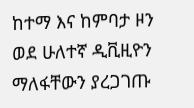ከተማ እና ከምባታ ዞን ወደ ሁለተኛ ዲቪዚዮን ማለፋቸውን ያረጋገጡ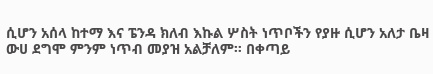ሲሆን አሰላ ከተማ እና ፔንዳ ክለብ እኩል ሦስት ነጥቦችን የያዙ ሲሆን አለታ ቤዛ ውሀ ደግሞ ምንም ነጥብ መያዝ አልቻለም። በቀጣይ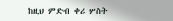ከዚህ ምድብ ቀሪ ሦስት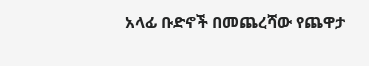አላፊ ቡድኖች በመጨረሻው የጨዋታ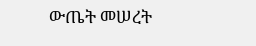ውጤት መሠረት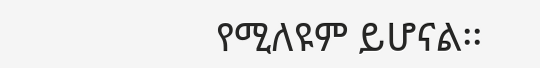የሚለዩም ይሆናል፡፡